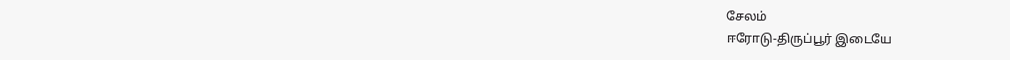சேலம்
ஈரோடு-திருப்பூர் இடையே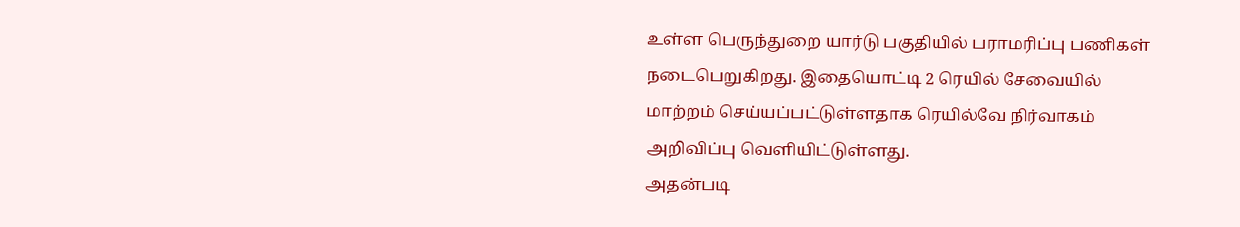உள்ள பெருந்துறை யார்டு பகுதியில் பராமரிப்பு பணிகள் நடைபெறுகிறது. இதையொட்டி 2 ரெயில் சேவையில் மாற்றம் செய்யப்பட்டுள்ளதாக ரெயில்வே நிர்வாகம் அறிவிப்பு வெளியிட்டுள்ளது.
அதன்படி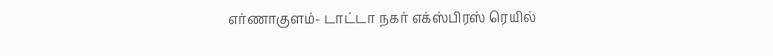எர்ணாகுளம்- டாட்டா நகர் எக்ஸ்பிரஸ் ரெயில்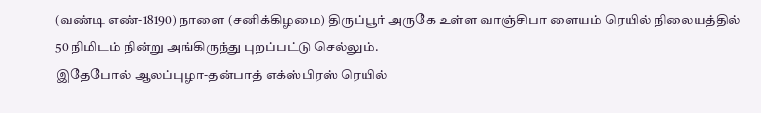(வண்டி எண்-18190) நாளை (சனிக்கிழமை) திருப்பூர் அருகே உள்ள வாஞ்சிபா ளையம் ரெயில் நிலையத்தில் 50 நிமிடம் நின்று அங்கிருந்து புறப்பட்டு செல்லும்.
இதேபோல் ஆலப்புழா-தன்பாத் எக்ஸ்பிரஸ் ரெயில்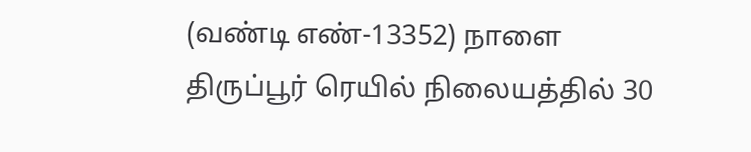(வண்டி எண்-13352) நாளை திருப்பூர் ரெயில் நிலையத்தில் 30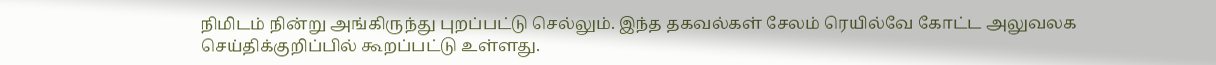நிமிடம் நின்று அங்கிருந்து புறப்பட்டு செல்லும். இந்த தகவல்கள் சேலம் ரெயில்வே கோட்ட அலுவலக செய்திக்குறிப்பில் கூறப்பட்டு உள்ளது.